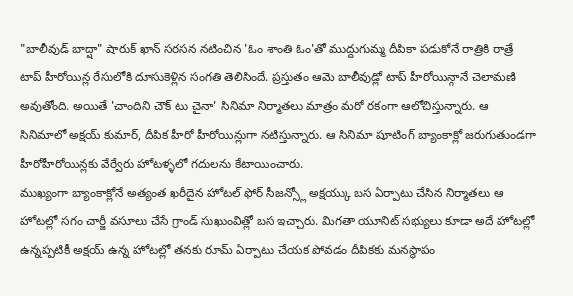"బాలీవుడ్ బాద్షా" షారుక్ ఖాన్ సరసన నటించిన 'ఓం శాంతి ఓం'తో ముద్దుగుమ్మ దీపికా పడుకోనే రాత్రికి రాత్రే టాప్ హీరోయిన్ల రేసులోకి దూసుకెళ్లిన సంగతి తెలిసిందే. ప్రస్తుతం ఆమె బాలీవుడ్లో టాప్ హీరోయిన్గానే చెలామణి అవుతోంది. అయితే 'చాందిని చౌక్ టు చైనా' సినిమా నిర్మాతలు మాత్రం మరో రకంగా ఆలోచిస్తున్నారు. ఆ సినిమాలో అక్షయ్ కుమార్, దీపిక హీరో హీరోయిన్లుగా నటిస్తున్నారు. ఆ సినిమా షూటింగ్ బ్యాంకాక్లో జరుగుతుండగా హీరోహీరోయిన్లకు వేర్వేరు హోటళ్ళలో గదులను కేటాయించారు.
ముఖ్యంగా బ్యాంకాక్లోనే అత్యంత ఖరీదైన హోటల్ ఫోర్ సీజన్స్లో అక్షయ్కు బస ఏర్పాటు చేసిన నిర్మాతలు ఆ హోటల్లో సగం చార్జీ వసూలు చేసే గ్రాండ్ సుఖుంవిత్లో బస ఇచ్చారు. మిగతా యూనిట్ సభ్యులు కూడా అదే హోటల్లో ఉన్నప్పటికీ అక్షయ్ ఉన్న హోటల్లో తనకు రూమ్ ఏర్పాటు చేయక పోవడం దీపికకు మనస్థాపం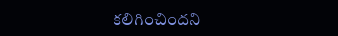కలిగించిందని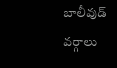బాలీవుడ్ వర్గాలు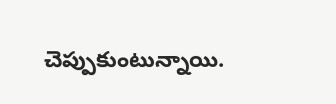చెప్పుకుంటున్నాయి.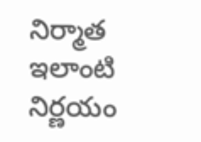నిర్మాత ఇలాంటి నిర్ణయం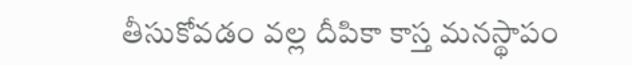తీసుకోవడం వల్ల దీపికా కాస్త మనస్థాపం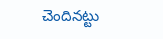చెందినట్టు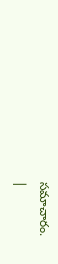సమాచారం.
|